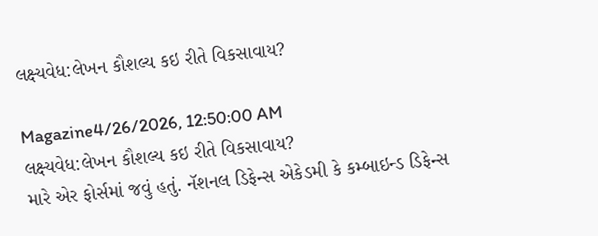લક્ષ્યવેધ:લેખન કૌશલ્ય કઇ રીતે વિકસાવાય?

Magazine4/26/2026, 12:50:00 AM
લક્ષ્યવેધ:લેખન કૌશલ્ય કઇ રીતે વિકસાવાય?
મારે એર ફોર્સમાં જવું હતું. નૅશનલ ડિફેન્સ એકેડમી કે કમ્બાઇન્ડ ડિફેન્સ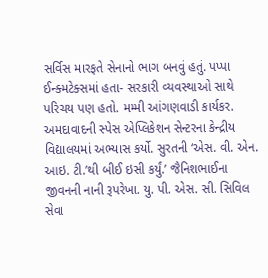સર્વિસ મારફતે સેનાનો ભાગ બનવું હતું. પપ્પા ઈન્ક્મટેક્સમાં હતા- સરકારી વ્યવસ્થાઓ સાથે પરિચય પણ હતો. મમ્મી આંગણવાડી કાર્યકર. અમદાવાદની સ્પેસ એપ્લિકેશન સેન્ટરના કેન્દ્રીય વિદ્યાલયમાં અભ્યાસ કર્યો. સુરતની ‘એસ. વી. એન. આઇ. ટી.’થી બીઈ ઇસી કર્યું.’ જૈનિશભાઈના જીવનની નાની રૂપરેખા. યુ. પી. એસ. સી. સિવિલ સેવા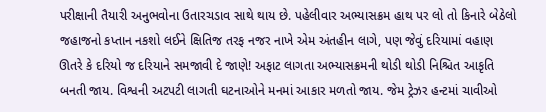પરીક્ષાની તૈયારી અનુભવોના ઉતારચડાવ સાથે થાય છે. પહેલીવાર અભ્યાસક્રમ હાથ પર લો તો કિનારે બેઠેલો જહાજનો કપ્તાન નકશો લઈને ક્ષિતિજ તરફ નજર નાખે એમ અંતહીન લાગે, પણ જેવું દરિયામાં વહાણ ઊતરે કે દરિયો જ દરિયાને સમજાવી દે જાણે! અફાટ લાગતા અભ્યાસક્રમની થોડી થોડી નિશ્ચિત આકૃતિ બનતી જાય. વિશ્વની અટપટી લાગતી ઘટનાઓને મનમાં આકાર મળતો જાય. જેમ ટ્રેઝર હન્ટમાં ચાવીઓ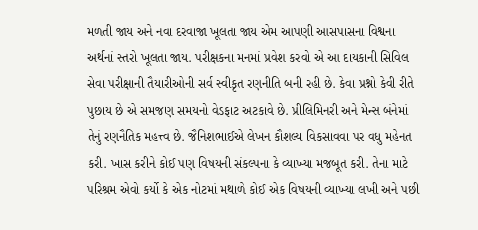મળતી જાય અને નવા દરવાજા ખૂલતા જાય એમ આપણી આસપાસના વિશ્વના અર્થનાં સ્તરો ખૂલતા જાય. પરીક્ષકના મનમાં પ્રવેશ કરવો એ આ દાયકાની સિવિલ સેવા પરીક્ષાની તૈયારીઓની સર્વ સ્વીકૃત રણનીતિ બની રહી છે. કેવા પ્રશ્નો કેવી રીતે પુછાય છે એ સમજણ સમયનો વેડફાટ અટકાવે છે. પ્રીલિમિનરી અને મેન્સ બંનેમાં તેનું રણનૈતિક મહત્ત્વ છે. જૈનિશભાઈએ લેખન કૌશલ્ય વિકસાવવા પર વધુ મહેનત કરી. ખાસ કરીને કોઈ પણ વિષયની સંકલ્પના કે વ્યાખ્યા મજબૂત કરી. તેના માટે પરિશ્રમ એવો કર્યો કે એક નોટમાં મથાળે કોઈ એક વિષયની વ્યાખ્યા લખી અને પછી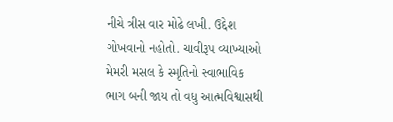નીચે ત્રીસ વાર મોઢે લખી. ઉદ્દેશ ગોખવાનો નહોતો. ચાવીરૂપ વ્યાખ્યાઓ મેમરી મસલ કે સ્મૃતિનો સ્વાભાવિક ભાગ બની જાય તો વધુ આત્મવિશ્વાસથી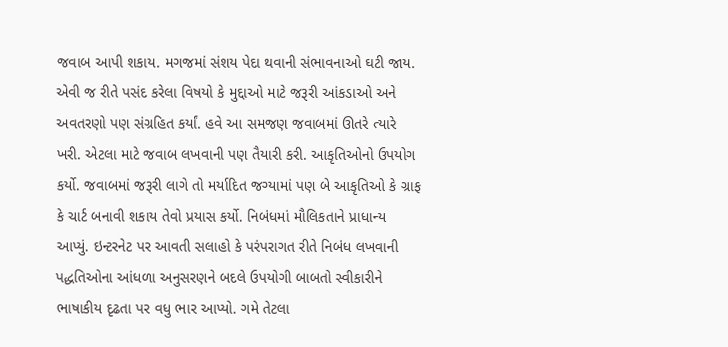જવાબ આપી શકાય. મગજમાં સંશય પેદા થવાની સંભાવનાઓ ઘટી જાય. એવી જ રીતે પસંદ કરેલા વિષયો કે મુદ્દાઓ માટે જરૂરી આંકડાઓ અને અવતરણો પણ સંગ્રહિત કર્યાં. હવે આ સમજણ જવાબમાં ઊતરે ત્યારે ખરી. એટલા માટે જવાબ લખવાની પણ તૈયારી કરી. આકૃતિઓનો ઉપયોગ કર્યો. જવાબમાં જરૂરી લાગે તો મર્યાદિત જગ્યામાં પણ બે આકૃતિઓ કે ગ્રાફ કે ચાર્ટ બનાવી શકાય તેવો પ્રયાસ કર્યો. નિબંધમાં મૌલિકતાને પ્રાધાન્ય આપ્યું. ઇન્ટરનેટ પર આવતી સલાહો કે પરંપરાગત રીતે નિબંધ લખવાની પદ્ધતિઓના આંધળા અનુસરણને બદલે ઉપયોગી બાબતો સ્વીકારીને ભાષાકીય દૃઢતા પર વધુ ભાર આપ્યો. ગમે તેટલા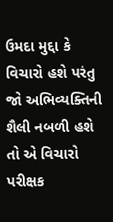ઉમદા મુદ્દા કે વિચારો હશે પરંતુ જો અભિવ્યક્તિની શૈલી નબળી હશે તો એ વિચારો પરીક્ષક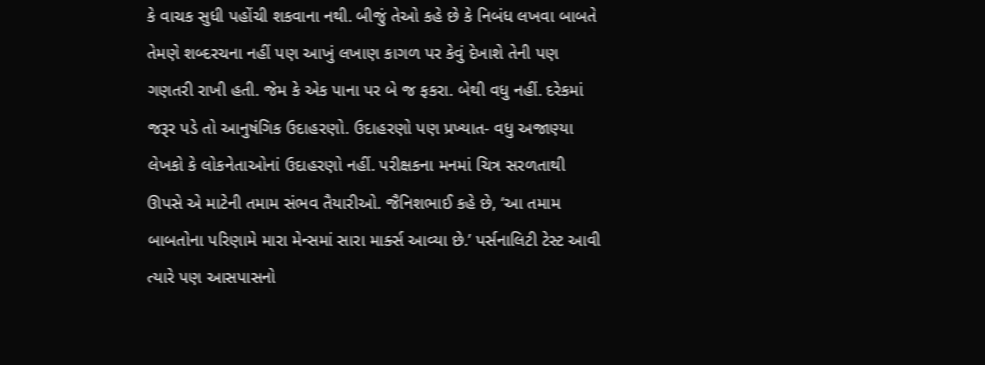કે વાચક સુધી પહોંચી શકવાના નથી. બીજું તેઓ કહે છે કે નિબંધ લખવા બાબતે તેમણે શબ્દરચના નહીં પણ આખું લખાણ કાગળ પર કેવું દેખાશે તેની પણ ગણતરી રાખી હતી. જેમ કે એક પાના પર બે જ ફકરા. બેથી વધુ નહીં. દરેકમાં જરૂર પડે તો આનુષંગિક ઉદાહરણો. ઉદાહરણો પણ પ્રખ્યાત- વધુ અજાણ્યા લેખકો કે લોકનેતાઓનાં ઉદાહરણો નહીં. પરીક્ષકના મનમાં ચિત્ર સરળતાથી ઊપસે એ માટેની તમામ સંભવ તૈયારીઓ. જૈનિશભાઈ કહે છે, ‘આ તમામ બાબતોના પરિણામે મારા મેન્સમાં સારા માર્ક્સ આવ્યા છે.’ પર્સનાલિટી ટેસ્ટ આવી ત્યારે પણ આસપાસનો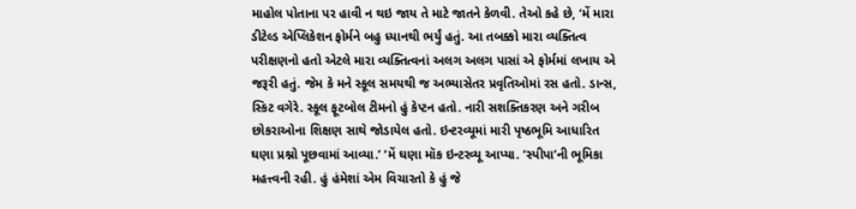માહોલ પોતાના પર હાવી ન થઇ જાય તે માટે જાતને કેળવી. તેઓ કહે છે, ‘મેં મારા ડીટેલ્ડ એપ્લિકેશન ફોર્મને બહુ ધ્યાનથી ભર્યું હતું. આ તબક્કો મારા વ્યક્તિત્વ પરીક્ષણનો હતો એટલે મારા વ્યક્તિત્વનાં અલગ અલગ પાસાં એ ફોર્મમાં લખાય એ જરૂરી હતું. જેમ કે મને સ્કૂલ સમયથી જ અભ્યાસેતર પ્રવૃતિઓમાં રસ હતો. ડાન્સ, સ્કિટ વગેરે. સ્કૂલ ફૂટબોલ ટીમનો હું કેપ્ટન હતો. નારી સશક્તિકરણ અને ગરીબ છોકરાઓના શિક્ષણ સાથે જોડાયેલ હતો. ઇન્ટરવ્યૂમાં મારી પૃષ્ઠભૂમિ આધારિત ઘણા પ્રશ્નો પૂછવામાં આવ્યા.’ ‘મેં ઘણા મૉક ઇન્ટરવ્યૂ આપ્યા. ‘સ્પીપા’ની ભૂમિકા મહત્ત્વની રહી. હું હંમેશાં એમ વિચારતો કે હું જે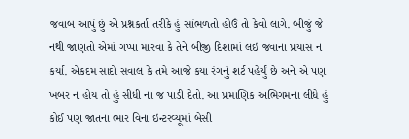જવાબ આપું છું એ પ્રશ્નકર્તા તરીકે હું સાંભળતો હોઉં તો કેવો લાગે. બીજું જે નથી જાણતો એમાં ગપ્પા મારવા કે તેને બીજી દિશામાં લઇ જવાના પ્રયાસ ન કર્યા. એકદમ સાદો સવાલ કે તમે આજે કયા રંગનું શર્ટ પહેર્યું છે અને એ પણ ખબર ન હોય તો હું સીધી ના જ પાડી દેતો. આ પ્રમાણિક અભિગમના લીધે હું કોઈ પણ જાતના ભાર વિના ઇન્ટરવ્યૂમાં બેસી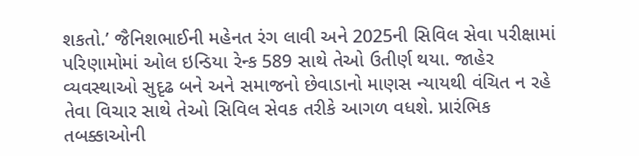શકતો.’ જૈનિશભાઈની મહેનત રંગ લાવી અને 2025ની સિવિલ સેવા પરીક્ષામાં પરિણામોમાં ઓલ ઇન્ડિયા રેન્ક 589 સાથે તેઓ ઉતીર્ણ થયા. જાહેર વ્યવસ્થાઓ સુદૃઢ બને અને સમાજનો છેવાડાનો માણસ ન્યાયથી વંચિત ન રહે તેવા વિચાર સાથે તેઓ સિવિલ સેવક તરીકે આગળ વધશે. પ્રારંભિક તબક્કાઓની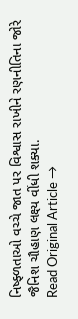નિષ્ફ્ળતાઓ વચ્ચે જાત પર વિશ્વાસ રાખીને રણનીતિના જોરે જૈનિશ ચૌહાણ લક્ષ્ય વીંધી શક્યા.
Read Original Article →